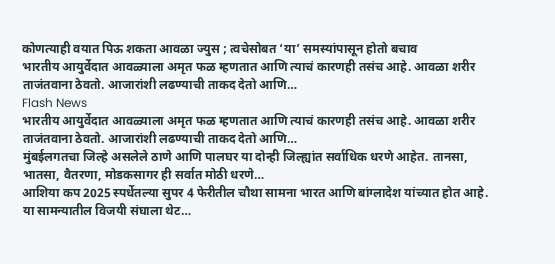कोणत्याही वयात पिऊ शकता आवळा ज्युस ; त्वचेसोबत ‘या’ समस्यांपासून होतो बचाव
भारतीय आयुर्वेदात आवळ्याला अमृत फळ म्हणतात आणि त्याचं कारणही तसंच आहे. आवळा शरीर ताजंतवाना ठेवतो. आजारांशी लढण्याची ताकद देतो आणि…
Flash News
भारतीय आयुर्वेदात आवळ्याला अमृत फळ म्हणतात आणि त्याचं कारणही तसंच आहे. आवळा शरीर ताजंतवाना ठेवतो. आजारांशी लढण्याची ताकद देतो आणि…
मुंबईलगतचा जिल्हे असलेले ठाणे आणि पालघर या दोन्ही जिल्ह्यांत सर्वाधिक धरणे आहेत. तानसा, भातसा, वैतरणा, मोडकसागर ही सर्वात मोठी धरणे…
आशिया कप 2025 स्पर्धेतल्या सुपर 4 फेरीतील चौथा सामना भारत आणि बांग्लादेश यांच्यात होत आहे. या सामन्यातील विजयी संघाला थेट…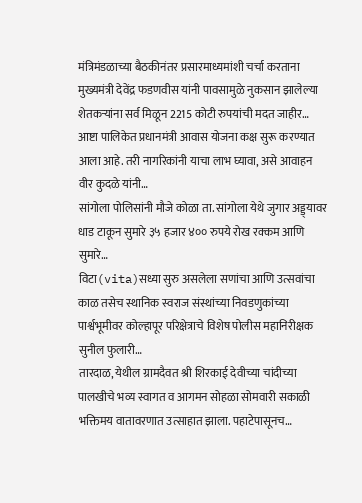मंत्रिमंडळाच्या बैठकीनंतर प्रसारमाध्यमांशी चर्चा करताना मुख्यमंत्री देवेंद्र फडणवीस यांनी पावसामुळे नुकसान झालेल्या शेतकऱ्यांना सर्व मिळून 2215 कोटी रुपयांची मदत जाहीर…
आष्टा पालिकेत प्रधानमंत्री आवास योजना कक्ष सुरू करण्यात आला आहे. तरी नागरिकांनी याचा लाभ घ्यावा, असे आवाहन वीर कुदळे यांनी…
सांगोला पोलिसांनी मौजे कोळा ता. सांगोला येथे जुगार अड्ड्यावर धाड टाकून सुमारे ३५ हजार ४०० रुपये रोख रक्कम आणि सुमारे…
विटा(vita)सध्या सुरु असलेला सणांचा आणि उत्सवांचा काळ तसेच स्थानिक स्वराज संस्थांच्या निवडणुकांच्या पार्श्वभूमीवर कोल्हापूर परिक्षेत्राचे विशेष पोलीस महानिरीक्षक सुनील फुलारी…
तारदाळ, येथील ग्रामदैवत श्री शिरकाई देवीच्या चांदीच्या पालखीचे भव्य स्वागत व आगमन सोहळा सोमवारी सकाळी भक्तिमय वातावरणात उत्साहात झाला. पहाटेपासूनच…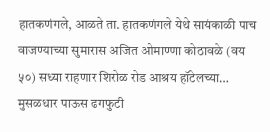हातकणंगले, आळते ता. हातकणंगले येथे सायंकाळी पाच वाजण्याच्या सुमारास अजित ओमाण्णा कोठावळे (वय ५०) सध्या राहणार शिरोळ रोड आश्रय हॉटेलच्या…
मुसळधार पाऊस ढगफुटी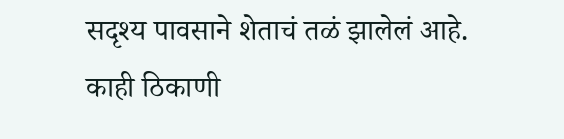सदृश्य पावसाने शेताचं तळं झालेलं आहे. काही ठिकाणी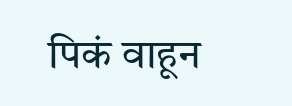पिकं वाहून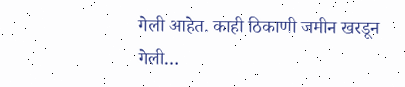गेली आहेत. काही ठिकाणी जमीन खरडून गेली…